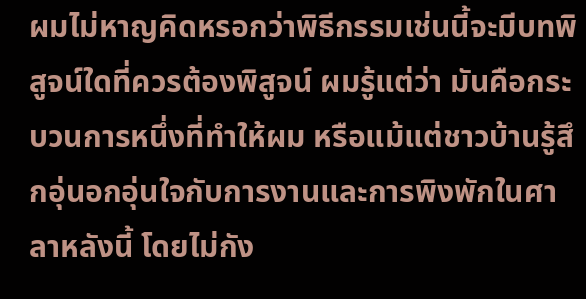ผมไม่หาญคิดหรอกว่าพิธีกรรมเช่นนี้จะมีบทพิสูจน์ใดที่ควรต้องพิสูจน์ ผมรู้แต่ว่า มันคือกระบวนการหนึ่งที่ทำให้ผม หรือแม้แต่ชาวบ้านรู้สึกอุ่นอกอุ่นใจกับการงานและการพิงพักในศาลาหลังนี้ โดยไม่กัง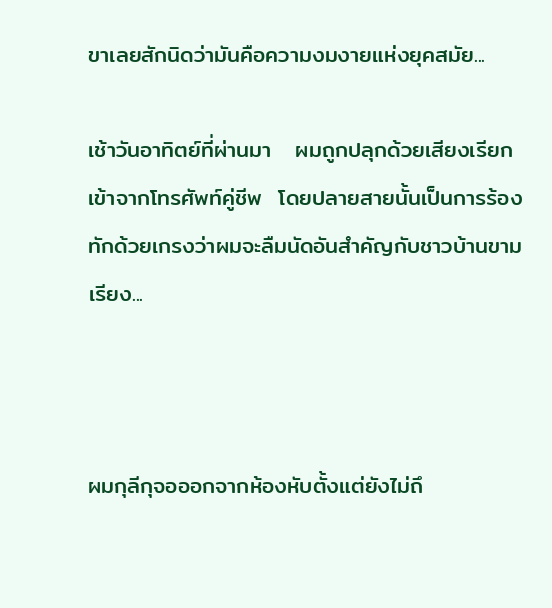ขาเลยสักนิดว่ามันคือความงมงายแห่งยุคสมัย...

เช้าวันอาทิตย์ที่ผ่านมา   ผมถูกปลุกด้วยเสียงเรียกเข้าจากโทรศัพท์คู่ชีพ  โดยปลายสายนั้นเป็นการร้องทักด้วยเกรงว่าผมจะลืมนัดอันสำคัญกับชาวบ้านขามเรียง...



ผมกุลีกุจอออกจากห้องหับตั้งแต่ยังไม่ถึ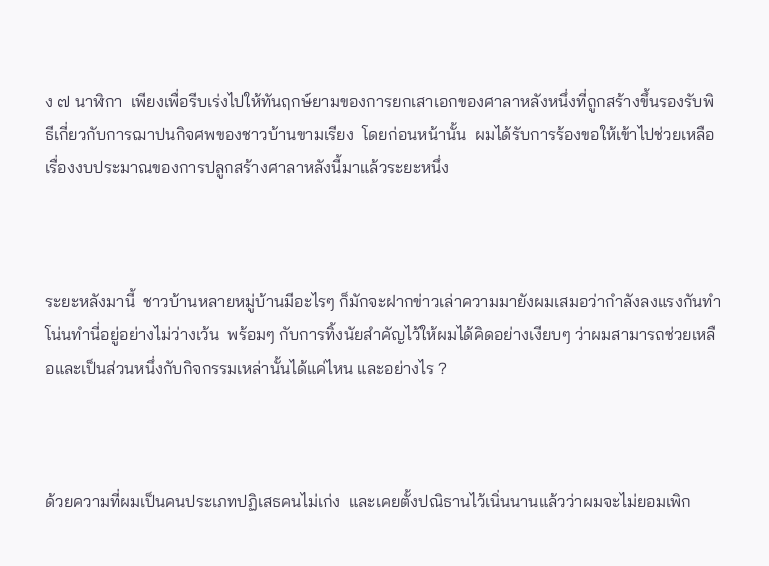ง ๗ นาฬิกา  เพียงเพื่อรีบเร่งไปให้ทันฤกษ์ยามของการยกเสาเอกของศาลาหลังหนึ่งที่ถูกสร้างขึ้นรองรับพิธีเกี่ยวกับการฌาปนกิจศพของชาวบ้านขามเรียง  โดยก่อนหน้านั้น  ผมได้รับการร้องขอให้เข้าไปช่วยเหลือเรื่องงบประมาณของการปลูกสร้างศาลาหลังนี้มาแล้วระยะหนึ่ง



ระยะหลังมานี้  ชาวบ้านหลายหมู่บ้านมีอะไรๆ ก็มักจะฝากข่าวเล่าความมายังผมเสมอว่ากำลังลงแรงกันทำโน่นทำนี่อยู่อย่างไม่ว่างเว้น  พร้อมๆ กับการทิ้งนัยสำคัญไว้ให้ผมได้คิดอย่างเงียบๆ ว่าผมสามารถช่วยเหลือและเป็นส่วนหนึ่งกับกิจกรรมเหล่านั้นได้แค่ไหน และอย่างไร ?



ด้วยความที่ผมเป็นคนประเภทปฏิเสธคนไม่เก่ง  และเคยตั้งปณิธานไว้เนิ่นนานแล้วว่าผมจะไม่ยอมเพิก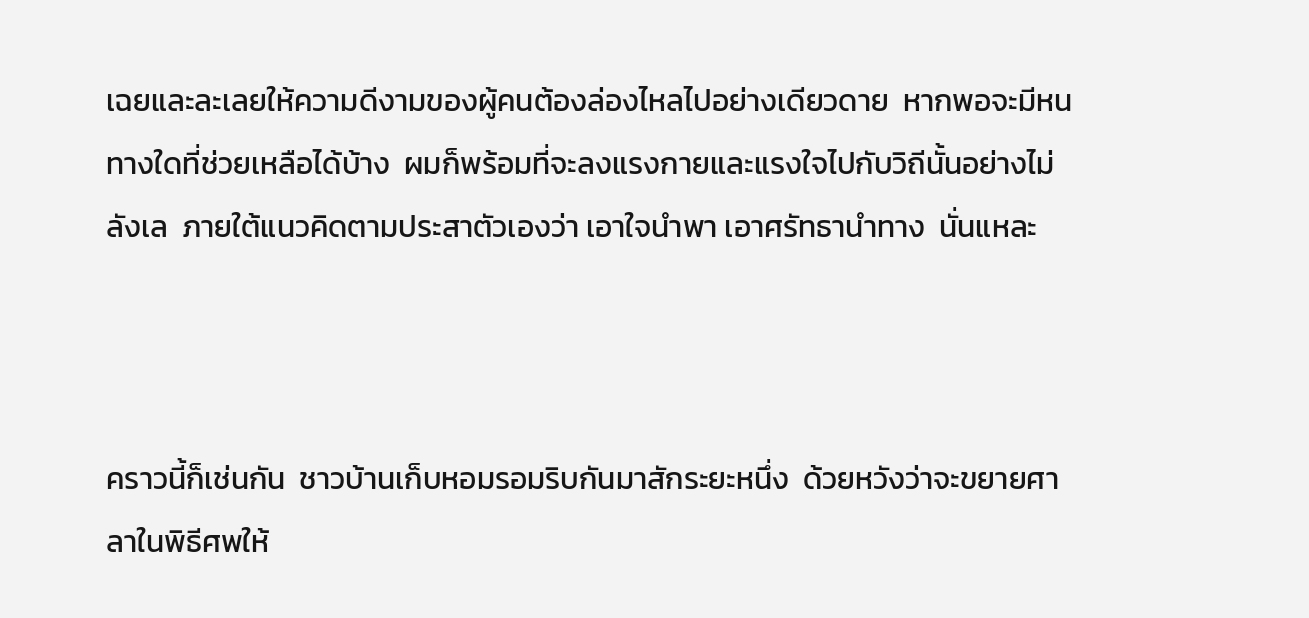เฉยและละเลยให้ความดีงามของผู้คนต้องล่องไหลไปอย่างเดียวดาย  หากพอจะมีหนทางใดที่ช่วยเหลือได้บ้าง  ผมก็พร้อมที่จะลงแรงกายและแรงใจไปกับวิถีนั้นอย่างไม่ลังเล  ภายใต้แนวคิดตามประสาตัวเองว่า เอาใจนำพา เอาศรัทธานำทาง  นั่นแหละ



คราวนี้ก็เช่นกัน  ชาวบ้านเก็บหอมรอมริบกันมาสักระยะหนึ่ง  ด้วยหวังว่าจะขยายศาลาในพิธีศพให้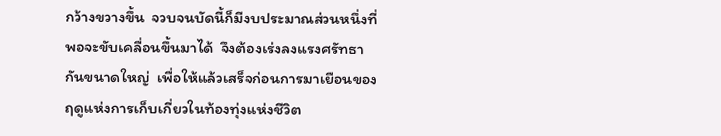กว้างขวางขึ้น  จวบจนบัดนี้ก็มีงบประมาณส่วนหนึ่งที่พอจะขับเคลื่อนขึ้นมาได้  จึงต้องเร่งลงแรงศรัทธากันขนาดใหญ่  เพื่อให้แล้วเสร็จก่อนการมาเยือนของฤดูแห่งการเก็บเกี่ยวในท้องทุ่งแห่งชีวิต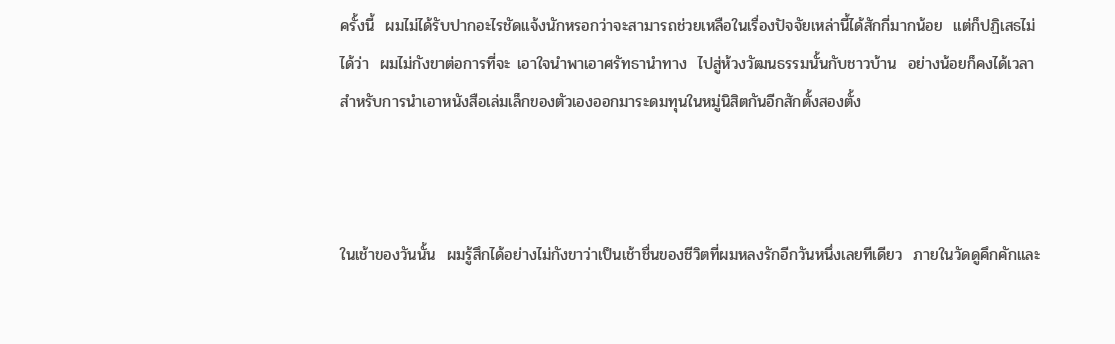ครั้งนี้  ผมไม่ได้รับปากอะไรชัดแจ้งนักหรอกว่าจะสามารถช่วยเหลือในเรื่องปัจจัยเหล่านี้ได้สักกี่มากน้อย  แต่ก็ปฏิเสธไม่ได้ว่า  ผมไม่กังขาต่อการที่จะ เอาใจนำพาเอาศรัทธานำทาง  ไปสู่ห้วงวัฒนธรรมนั้นกับชาวบ้าน  อย่างน้อยก็คงได้เวลาสำหรับการนำเอาหนังสือเล่มเล็กของตัวเองออกมาระดมทุนในหมู่นิสิตกันอีกสักตั้งสองตั้ง



ในเช้าของวันนั้น  ผมรู้สึกได้อย่างไม่กังขาว่าเป็นเช้าชื่นของชีวิตที่ผมหลงรักอีกวันหนึ่งเลยทีเดียว  ภายในวัดดูคึกคักและ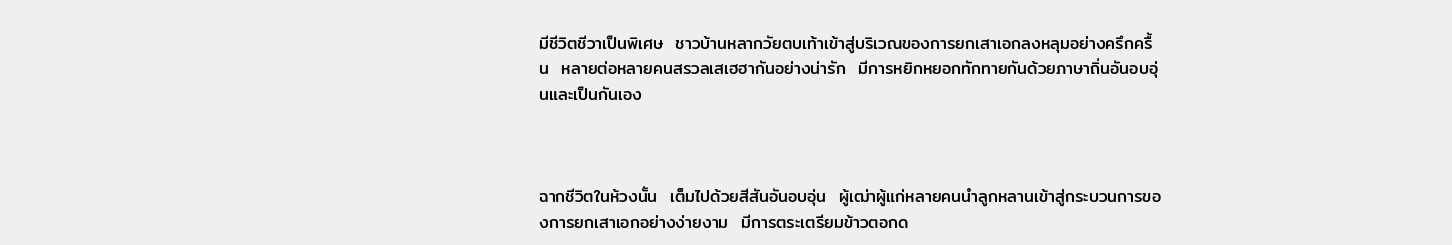มีชีวิตชีวาเป็นพิเศษ  ชาวบ้านหลากวัยตบเท้าเข้าสู่บริเวณของการยกเสาเอกลงหลุมอย่างครึกครื้น  หลายต่อหลายคนสรวลเสเฮฮากันอย่างน่ารัก  มีการหยิกหยอกทักทายกันด้วยภาษาถิ่นอันอบอุ่นและเป็นกันเอง



ฉากชีวิตในห้วงนั้น  เต็มไปด้วยสีสันอันอบอุ่น  ผู้เฒ่าผู้แก่หลายคนนำลูกหลานเข้าสู่กระบวนการของการยกเสาเอกอย่างง่ายงาม  มีการตระเตรียมข้าวตอกด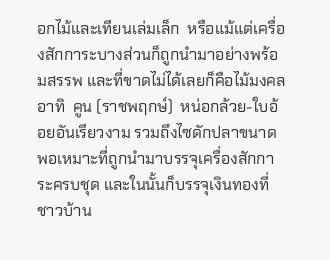อกไม้และเทียนเล่มเล็ก  หรือแม้แต่เครื่องสักการะบางส่วนก็ถูกนำมาอย่างพร้อมสรรพ และที่ขาดไม่ได้เลยก็คือไม้มงคล  อาทิ  คูน (ราชพฤกษ์)  หน่อกล้วย-ใบอ้อยอันเรียวงาม รวมถึงไซดักปลาขนาดพอเหมาะที่ถูกนำมาบรรจุเครื่องสักการะครบชุด และในนั้นก็บรรจุเงินทองที่ชาวบ้าน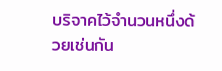บริจาคไว้จำนวนหนึ่งด้วยเช่นกัน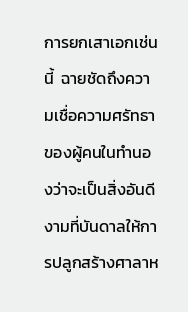การยกเสาเอกเช่นนี้  ฉายชัดถึงความเชื่อความศรัทธาของผู้คนในทำนองว่าจะเป็นสิ่งอันดีงามที่บันดาลให้การปลูกสร้างศาลาห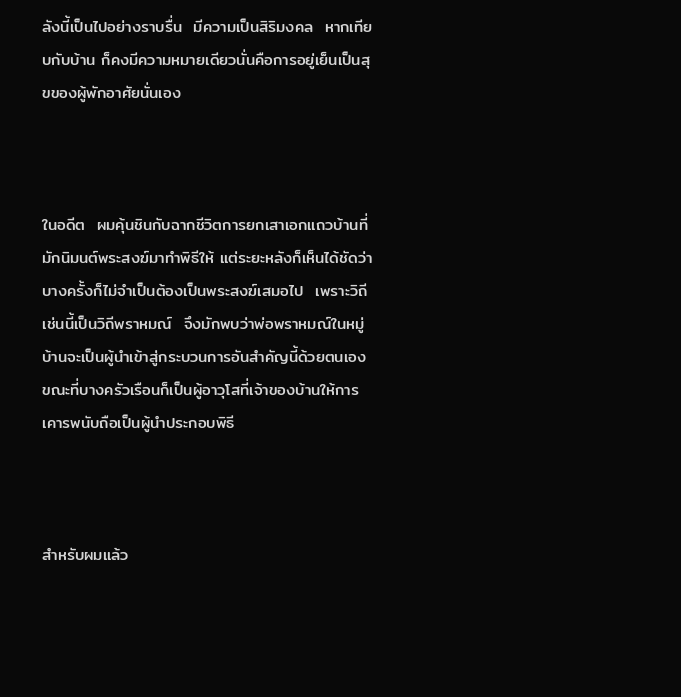ลังนี้เป็นไปอย่างราบรื่น  มีความเป็นสิริมงคล  หากเทียบกับบ้าน ก็คงมีความหมายเดียวนั่นคือการอยู่เย็นเป็นสุขของผู้พักอาศัยนั่นเอง



ในอดีต  ผมคุ้นชินกับฉากชีวิตการยกเสาเอกแถวบ้านที่มักนิมนต์พระสงฆ์มาทำพิธีให้ แต่ระยะหลังก็เห็นได้ชัดว่า  บางครั้งก็ไม่จำเป็นต้องเป็นพระสงฆ์เสมอไป  เพราะวิถีเช่นนี้เป็นวิถีพราหมณ์  จึงมักพบว่าพ่อพราหมณ์ในหมู่บ้านจะเป็นผู้นำเข้าสู่กระบวนการอันสำคัญนี้ด้วยตนเอง  ขณะที่บางครัวเรือนก็เป็นผู้อาวุโสที่เจ้าของบ้านให้การเคารพนับถือเป็นผู้นำประกอบพิธี



สำหรับผมแล้ว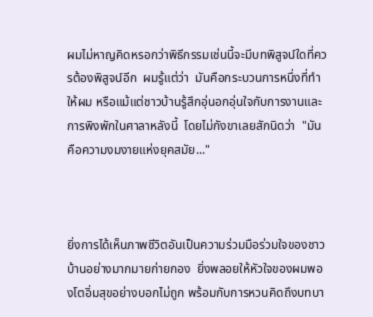ผมไม่หาญคิดหรอกว่าพิธีกรรมเช่นนี้จะมีบทพิสูจน์ใดที่ควรต้องพิสูจน์อีก  ผมรู้แต่ว่า  มันคือกระบวนการหนึ่งที่ทำให้ผม หรือแม้แต่ชาวบ้านรู้สึกอุ่นอกอุ่นใจกับการงานและการพิงพักในศาลาหลังนี้  โดยไม่กังขาเลยสักนิดว่า  "มันคือความงมงายแห่งยุคสมัย..."



ยิ่งการได้เห็นภาพชีวิตอันเป็นความร่วมมือร่วมใจของชาวบ้านอย่างมากมายก่ายกอง  ยิ่งพลอยให้หัวใจของผมพองโตอิ่มสุขอย่างบอกไม่ถูก พร้อมกับการหวนคิดถึงบทบา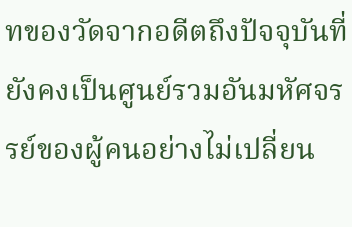ทของวัดจากอดีตถึงปัจจุบันที่ยังคงเป็นศูนย์รวมอันมหัศจรรย์ของผู้คนอย่างไม่เปลี่ยน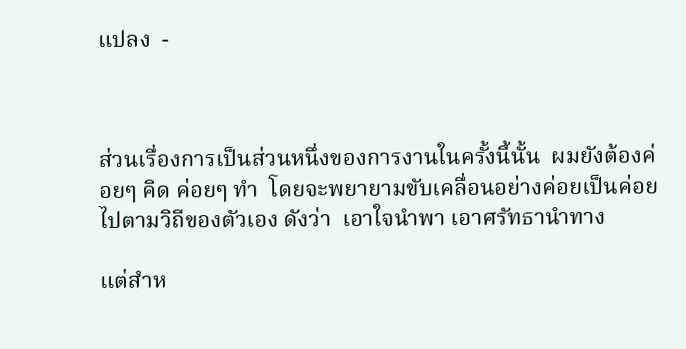แปลง  -



ส่วนเรื่องการเป็นส่วนหนึ่งของการงานในครั้งนี้นั้น  ผมยังต้องค่อยๆ คิด ค่อยๆ ทำ  โดยจะพยายามขับเคลื่อนอย่างค่อยเป็นค่อยไปตามวิถีของตัวเอง ดังว่า  เอาใจนำพา เอาศรัทธานำทาง

แต่สำห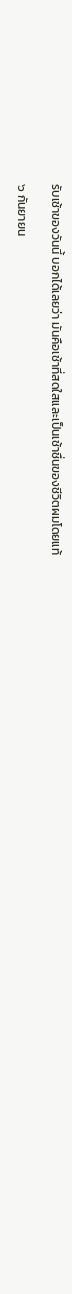รับเช้าของวันนี้ บอกได้เลยว่า มันคือเช้าที่สดใสและเป็นเช้าชื่นของชีวิตผมโดยแท้

๖ กันยายน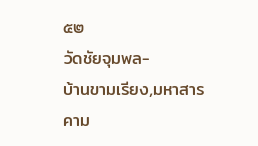๕๒
วัดชัยจุมพล-
บ้านขามเรียง,มหาสารคาม